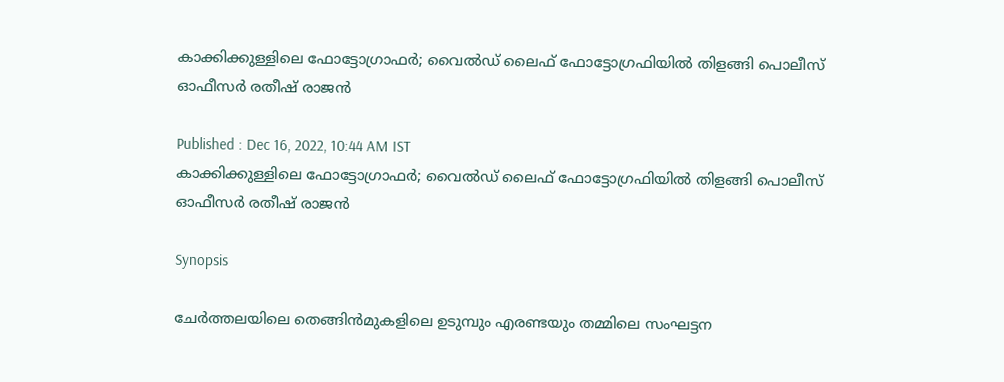കാക്കിക്കുള്ളിലെ ഫോട്ടോഗ്രാഫർ; വൈൽഡ് ലൈഫ് ഫോട്ടോഗ്രഫിയിൽ തിളങ്ങി പൊലീസ് ഓഫീസർ രതീഷ് രാജൻ

Published : Dec 16, 2022, 10:44 AM IST
കാക്കിക്കുള്ളിലെ ഫോട്ടോഗ്രാഫർ; വൈൽഡ് ലൈഫ് ഫോട്ടോഗ്രഫിയിൽ തിളങ്ങി പൊലീസ് ഓഫീസർ രതീഷ് രാജൻ

Synopsis

ചേർത്തലയിലെ തെങ്ങിൻമുകളിലെ ഉടുമ്പും എരണ്ടയും തമ്മിലെ സംഘട്ടന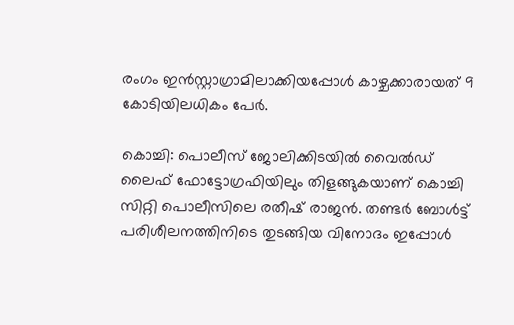രംഗം ഇൻസ്റ്റാഗ്രാമിലാക്കിയപ്പോൾ കാഴ്ചക്കാരായത് 9 കോടിയിലധികം പേർ.

കൊച്ചി: പൊലീസ് ജോലിക്കിടയിൽ വൈൽഡ് ലൈഫ് ഫോട്ടോഗ്രഫിയിലും തിളങ്ങുകയാണ് കൊച്ചി സിറ്റി പൊലീസിലെ രതീഷ് രാജൻ. തണ്ടർ ബോൾട്ട് പരിശീലനത്തിനിടെ തുടങ്ങിയ വിനോദം ഇപ്പോൾ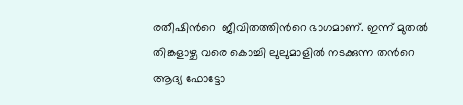രതീഷിന്‍റെ  ജീവിതത്തിന്‍റെ ഭാഗമാണ്. ഇന്ന് മുതൽ തിങ്കളാഴ്ച വരെ കൊച്ചി ലുലുമാളിൽ നടക്കുന്ന തന്‍റെ ആദ്യ ഫോട്ടോ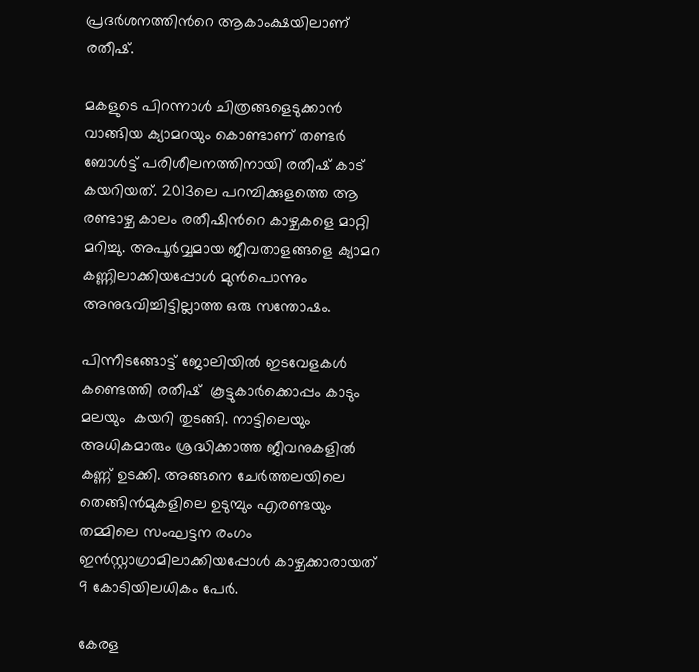പ്രദർശനത്തിന്‍റെ ആകാംക്ഷയിലാണ്  രതീഷ്.

മകളുടെ പിറന്നാൾ ചിത്രങ്ങളെടുക്കാൻ വാങ്ങിയ ക്യാമറയും കൊണ്ടാണ് തണ്ടർ ബോൾട്ട് പരിശീലനത്തിനായി രതീഷ് കാട് കയറിയത്. 2013ലെ പറമ്പിക്കുളത്തെ ആ രണ്ടാഴ്ച കാലം രതീഷിന്‍റെ കാഴ്ചകളെ മാറ്റി മറിച്ചു. അപൂർവ്വമായ ജീവതാളങ്ങളെ ക്യാമറ കണ്ണിലാക്കിയപ്പോൾ മുൻപൊന്നും അനുഭവിച്ചിട്ടില്ലാത്ത ഒരു സന്തോഷം.

പിന്നീടങ്ങോട്ട് ജോലിയിൽ ഇടവേളകൾ കണ്ടെത്തി രതീഷ്  കൂട്ടുകാർക്കൊപ്പം കാടും മലയും  കയറി തുടങ്ങി. നാട്ടിലെയും അധികമാരും ശ്രദ്ധിക്കാത്ത ജീവനുകളിൽ കണ്ണ് ഉടക്കി. അങ്ങനെ ചേർത്തലയിലെ തെങ്ങിൻമുകളിലെ ഉടുമ്പും എരണ്ടയും തമ്മിലെ സംഘട്ടന രംഗം ഇൻസ്റ്റാഗ്രാമിലാക്കിയപ്പോൾ കാഴ്ചക്കാരായത് 9 കോടിയിലധികം പേർ.

കേരള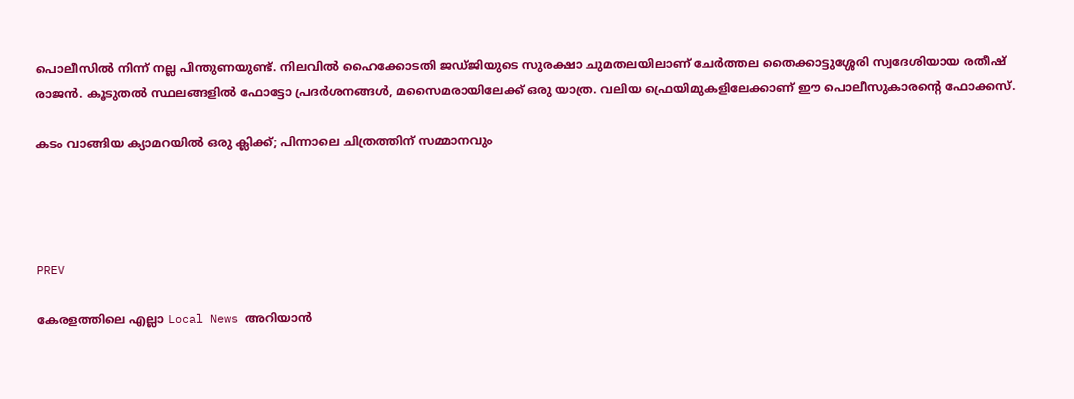പൊലീസിൽ നിന്ന് നല്ല പിന്തുണയുണ്ട്. നിലവിൽ ഹൈക്കോടതി ജഡ്ജിയുടെ സുരക്ഷാ ചുമതലയിലാണ് ചേർത്തല തൈക്കാട്ടുശ്ശേരി സ്വദേശിയായ രതീഷ് രാജൻ. കൂടുതൽ സ്ഥലങ്ങളിൽ ഫോട്ടോ പ്രദർശനങ്ങൾ, മസൈമരായിലേക്ക് ഒരു യാത്ര. വലിയ ഫ്രെയിമുകളിലേക്കാണ് ഈ പൊലീസുകാരന്റെ ഫോക്കസ്.

കടം വാങ്ങിയ ക്യാമറയില്‍ ഒരു ക്ലിക്ക്; പിന്നാലെ ചിത്രത്തിന് സമ്മാനവും




PREV

കേരളത്തിലെ എല്ലാ Local News അറിയാൻ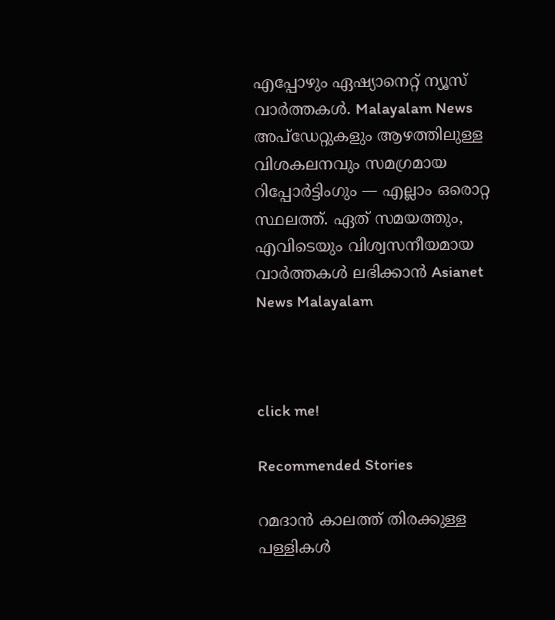എപ്പോഴും ഏഷ്യാനെറ്റ് ന്യൂസ് വാർത്തകൾ. Malayalam News  അപ്‌ഡേറ്റുകളും ആഴത്തിലുള്ള വിശകലനവും സമഗ്രമായ റിപ്പോർട്ടിംഗും — എല്ലാം ഒരൊറ്റ സ്ഥലത്ത്. ഏത് സമയത്തും, എവിടെയും വിശ്വസനീയമായ വാർത്തകൾ ലഭിക്കാൻ Asianet News Malayalam



click me!

Recommended Stories

റമദാന്‍ കാലത്ത് തിരക്കുള്ള പള്ളികള്‍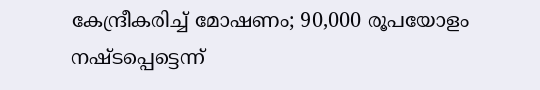കേന്ദ്രീകരിച്ച് മോഷണം; 90,000 രൂപയോളം നഷ്ടപ്പെട്ടെന്ന്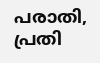പരാതി, പ്രതി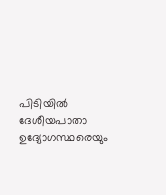പിടിയില്‍
ദേശീയപാതാ ഉദ്യോഗസ്ഥരെയും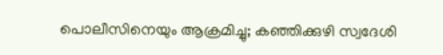പൊലീസിനെയും ആക്രമിച്ചു; കഞ്ഞിക്കുഴി സ്വദേശി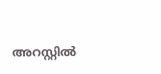അറസ്റ്റിൽ